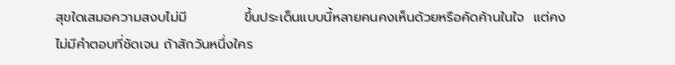สุขใดเสมอความสงบไม่มี            ขึ้นประเด็นแบบนี้หลายคนคงเห็นด้วยหรือคัดค้านในใจ  แต่คงไม่มีคำตอบที่ชัดเจน ถ้าสักวันหนึ่งใคร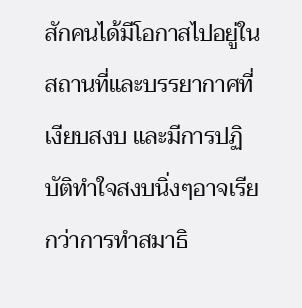สักคนได้มีโอกาสไปอยู่ในสถานที่และบรรยากาศที่เงียบสงบ และมีการปฏิบัติทำใจสงบนิ่งๆอาจเรียกว่าการทำสมาธิ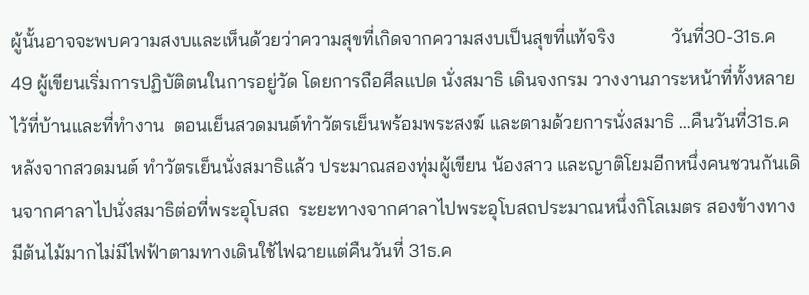ผู้นั้นอาจจะพบความสงบและเห็นด้วยว่าความสุขที่เกิดจากความสงบเป็นสุขที่แท้จริง            วันที่30-31ธ.ค 49 ผู้เขียนเริ่มการปฏิบัติตนในการอยู่วัด โดยการถือศีลแปด นั่งสมาธิ เดินจงกรม วางงานภาระหน้าที่ทั้งหลายไว้ที่บ้านและที่ทำงาน  ตอนเย็นสวดมนต์ทำวัตรเย็นพร้อมพระสงฆ์ และตามด้วยการนั่งสมาธิ …คืนวันที่31ธ.ค หลังจากสวดมนต์ ทำวัตรเย็นนั่งสมาธิแล้ว ประมาณสองทุ่มผู้เขียน น้องสาว และญาติโยมอีกหนึ่งคนชวนกันเดินจากศาลาไปนั่งสมาธิต่อที่พระอุโบสถ  ระยะทางจากศาลาไปพระอุโบสถประมาณหนึ่งกิโลเมตร สองข้างทางมีต้นไม้มากไม่มีไฟฟ้าตามทางเดินใช้ไฟฉายแต่คืนวันที่ 31ธ.ค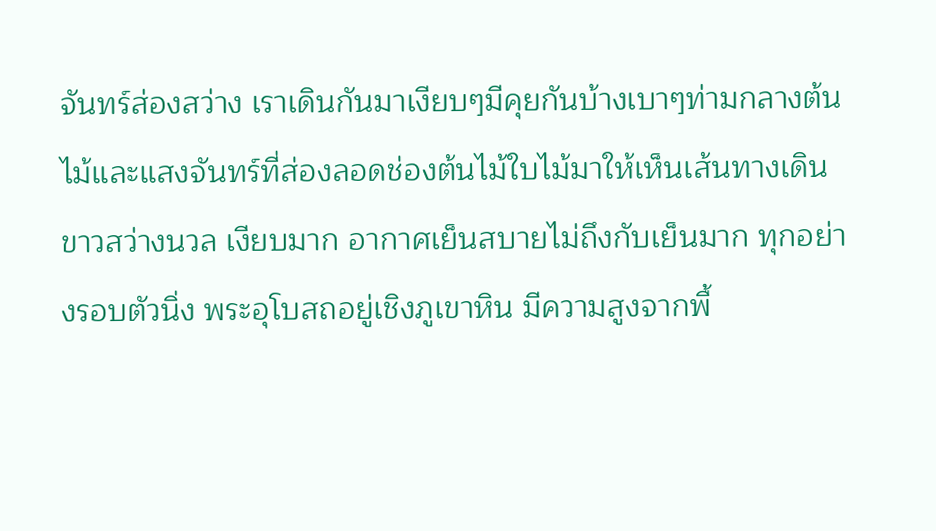จันทร์ส่องสว่าง เราเดินกันมาเงียบๆมีคุยกันบ้างเบาๆท่ามกลางต้นไม้และแสงจันทร์ที่ส่องลอดช่องต้นไม้ใบไม้มาให้เห็นเส้นทางเดินขาวสว่างนวล เงียบมาก อากาศเย็นสบายไม่ถึงกับเย็นมาก ทุกอย่างรอบตัวนิ่ง พระอุโบสถอยู่เชิงภูเขาหิน มีความสูงจากพื้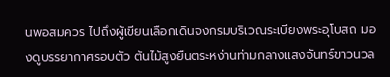นพอสมควร ไปถึงผู้เขียนเลือกเดินจงกรมบริเวณระเบียงพระอุโบสถ มองดูบรรยากาศรอบตัว ต้นไม้สูงยืนตระหง่านท่ามกลางแสงจันทร์ขาวนวล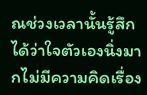ณช่วงเวลานั้นรู้สึกได้ว่าใจตัวเองนิ่งมากไม่มีความคิดเรื่อง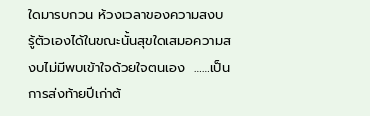ใดมารบกวน ห้วงเวลาของความสงบ  รู้ตัวเองได้ในขณะนั้นสุขใดเสมอความสงบไม่มีพบเข้าใจด้วยใจตนเอง  ……เป็นการส่งท้ายปีเก่าต้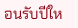อนรับปีให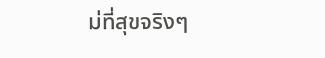ม่ที่สุขจริงๆ